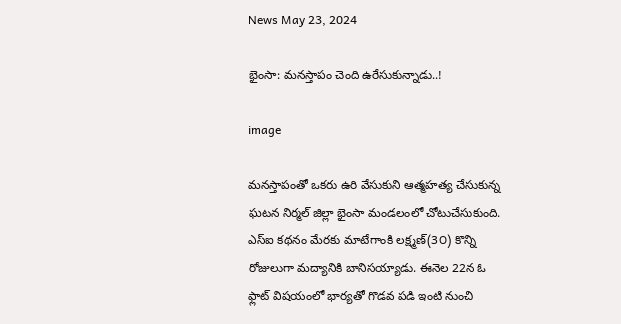News May 23, 2024

భైంసా: మనస్తాపం చెంది ఉరేసుకున్నాడు..!

image

మనస్తాపంతో ఒకరు ఉరి వేసుకుని ఆత్మహత్య చేసుకున్న ఘటన నిర్మల్ జిల్లా భైంసా మండలంలో చోటుచేసుకుంది. ఎస్‌ఐ కథనం మేరకు మాటేగాంకి లక్ష్మణ్(3౦) కొన్ని రోజులుగా మద్యానికి బానిసయ్యాడు. ఈనెల 22న ఓ ఫ్లాట్ విషయంలో భార్యతో గొడవ పడి ఇంటి నుంచి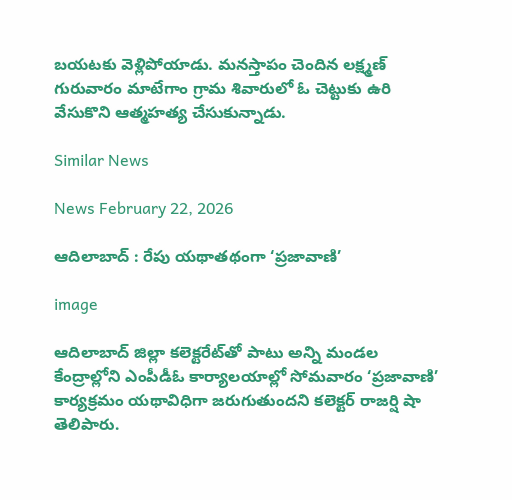బయటకు వెళ్లిపోయాడు. మనస్తాపం చెందిన లక్ష్మణ్ గురువారం మాటేగాం గ్రామ శివారులో ఓ చెట్టుకు ఉరి వేసుకొని ఆత్మహత్య చేసుకున్నాడు.

Similar News

News February 22, 2026

ఆదిలాబాద్ : రేపు యథాతథంగా ‘ప్రజావాణి’

image

ఆదిలాబాద్‌ జిల్లా కలెక్టరేట్‌తో పాటు అన్ని మండల కేంద్రాల్లోని ఎంపీడీఓ కార్యాలయాల్లో సోమవారం ‘ప్రజావాణి’ కార్యక్రమం యథావిధిగా జరుగుతుందని కలెక్టర్ రాజర్షి షా తెలిపారు.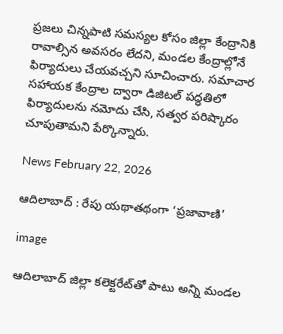ప్రజలు చిన్నపాటి సమస్యల కోసం జిల్లా కేంద్రానికి రావాల్సిన అవసరం లేదని, మండల కేంద్రాల్లోనే ఫిర్యాదులు చేయవచ్చని సూచించారు. సమాచార సహాయక కేంద్రాల ద్వారా డిజిటల్ పద్ధతిలో ఫిర్యాదులను నమోదు చేసి, సత్వర పరిష్కారం చూపుతామని పేర్కొన్నారు.

News February 22, 2026

ఆదిలాబాద్ : రేపు యథాతథంగా ‘ప్రజావాణి’

image

ఆదిలాబాద్‌ జిల్లా కలెక్టరేట్‌తో పాటు అన్ని మండల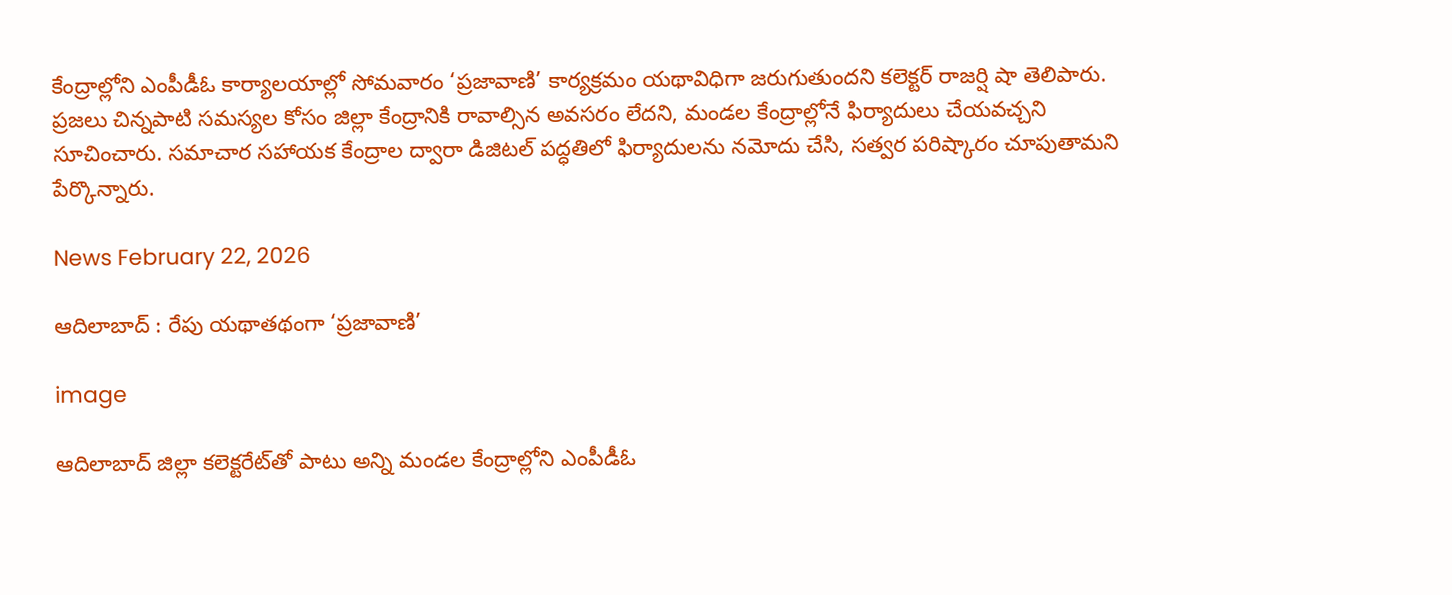కేంద్రాల్లోని ఎంపీడీఓ కార్యాలయాల్లో సోమవారం ‘ప్రజావాణి’ కార్యక్రమం యథావిధిగా జరుగుతుందని కలెక్టర్ రాజర్షి షా తెలిపారు. ప్రజలు చిన్నపాటి సమస్యల కోసం జిల్లా కేంద్రానికి రావాల్సిన అవసరం లేదని, మండల కేంద్రాల్లోనే ఫిర్యాదులు చేయవచ్చని సూచించారు. సమాచార సహాయక కేంద్రాల ద్వారా డిజిటల్ పద్ధతిలో ఫిర్యాదులను నమోదు చేసి, సత్వర పరిష్కారం చూపుతామని పేర్కొన్నారు.

News February 22, 2026

ఆదిలాబాద్ : రేపు యథాతథంగా ‘ప్రజావాణి’

image

ఆదిలాబాద్‌ జిల్లా కలెక్టరేట్‌తో పాటు అన్ని మండల కేంద్రాల్లోని ఎంపీడీఓ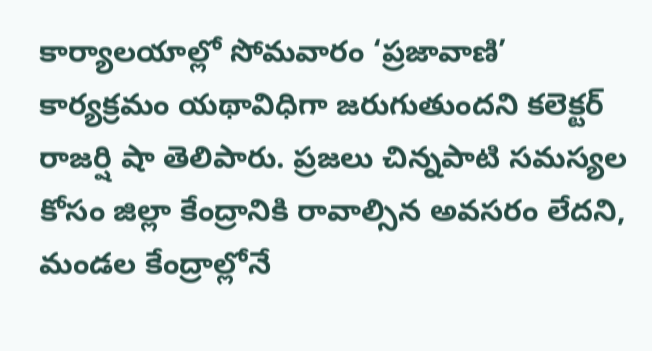కార్యాలయాల్లో సోమవారం ‘ప్రజావాణి’ కార్యక్రమం యథావిధిగా జరుగుతుందని కలెక్టర్ రాజర్షి షా తెలిపారు. ప్రజలు చిన్నపాటి సమస్యల కోసం జిల్లా కేంద్రానికి రావాల్సిన అవసరం లేదని, మండల కేంద్రాల్లోనే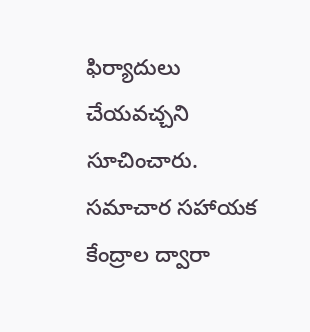ఫిర్యాదులు చేయవచ్చని సూచించారు. సమాచార సహాయక కేంద్రాల ద్వారా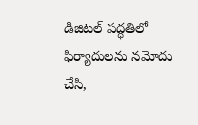డిజిటల్ పద్ధతిలో ఫిర్యాదులను నమోదు చేసి,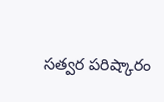సత్వర పరిష్కారం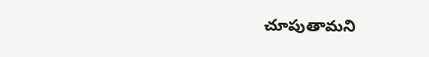చూపుతామని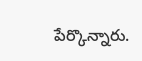పేర్కొన్నారు.